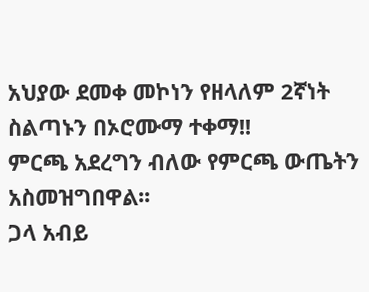አህያው ደመቀ መኮነን የዘላለም 2ኛነት ስልጣኑን በኦሮሙማ ተቀማ!!
ምርጫ አደረግን ብለው የምርጫ ውጤትን አስመዝግበዋል፡፡
ጋላ አብይ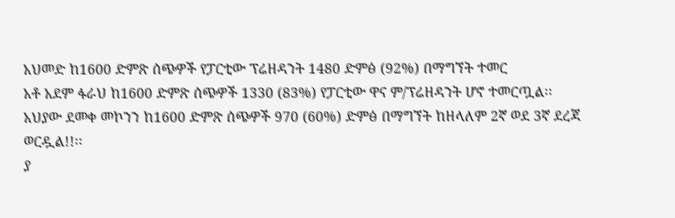አህመድ ከ1600 ድምጽ ሰጭዎች የፓርቲው ፕሬዘዳንት 1480 ድምፅ (92%) በማግኘት ተመር
አቶ አደም ፋራህ ከ1600 ድምጽ ሰጭዎች 1330 (83%) የፓርቲው ዋና ም/ፕሬዘዳንት ሆኖ ተመርጧል፡፡
አህያው ደመቀ መኮንን ከ1600 ድምጽ ሰጭዎች 970 (60%) ድምፅ በማግኘት ከዘላለም 2ኛ ወደ 3ኛ ደረጃ ወርዷል!!፡፡
ያ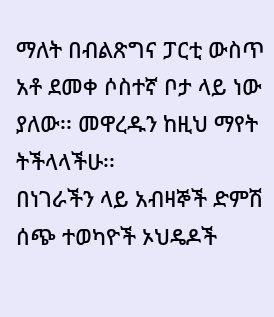ማለት በብልጽግና ፓርቲ ውስጥ አቶ ደመቀ ሶስተኛ ቦታ ላይ ነው ያለው፡፡ መዋረዱን ከዚህ ማየት ትችላላችሁ፡፡
በነገራችን ላይ አብዛኞች ድምሽ ሰጭ ተወካዮች ኦህዴዶች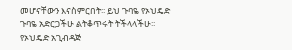መሆናቸውን እናስምርበት፡፡ ይህ ጉባዬ የኦህዴድ ጉባዬ አድርጋችሁ ልትቆጥሩት ትችላላችሁ፡፡ የኦህዴድ አጊብዳጅ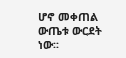ሆኖ መቀጠል ውጤቱ ውርደት ነው፡፡